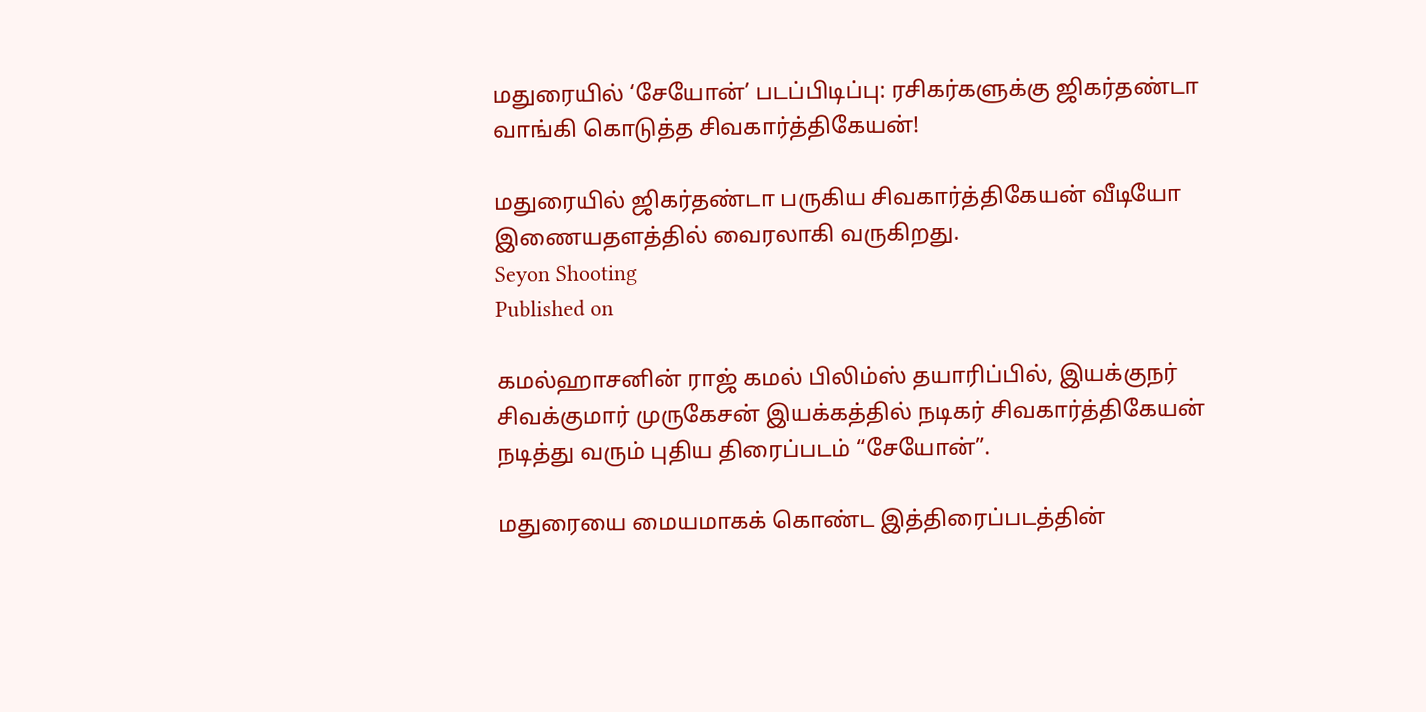மதுரையில் ‘சேயோன்’ படப்பிடிப்பு: ரசிகர்களுக்கு ஜிகர்தண்டா வாங்கி கொடுத்த சிவகார்த்திகேயன்!

மதுரையில் ஜிகர்தண்டா பருகிய சிவகார்த்திகேயன் வீடியோ இணையதளத்தில் வைரலாகி வருகிறது.
Seyon Shooting
Published on

கமல்ஹாசனின் ராஜ் கமல் பிலிம்ஸ் தயாரிப்பில், இயக்குநர் சிவக்குமார் முருகேசன் இயக்கத்தில் நடிகர் சிவகார்த்திகேயன் நடித்து வரும் புதிய திரைப்படம் “சேயோன்”.

மதுரையை மையமாகக் கொண்ட இத்திரைப்படத்தின்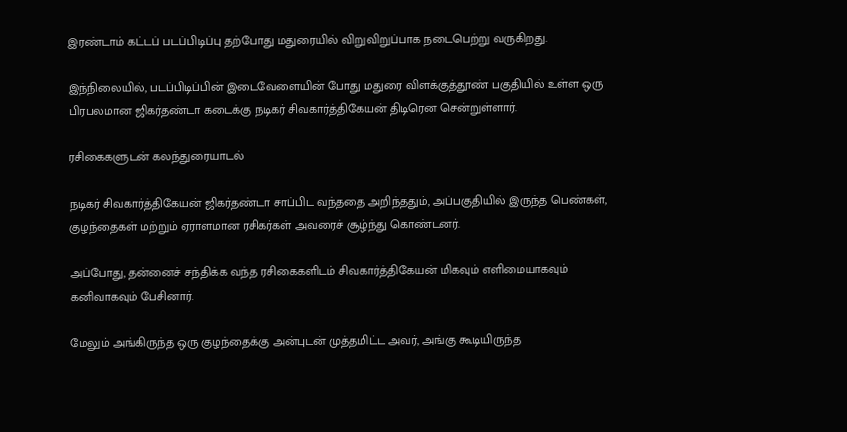இரண்டாம் கட்டப் படப்பிடிப்பு தற்போது மதுரையில் விறுவிறுப்பாக நடைபெற்று வருகிறது.

இந்நிலையில், படப்பிடிப்பின் இடைவேளையின் போது மதுரை விளக்குத்தூண் பகுதியில் உள்ள ஒரு பிரபலமான ஜிகர்தண்டா கடைக்கு நடிகர் சிவகார்த்திகேயன் திடிரென சென்றுள்ளார்.

ரசிகைகளுடன் கலந்துரையாடல்

நடிகர் சிவகார்த்திகேயன் ஜிகர்தண்டா சாப்பிட வந்ததை அறிந்ததும், அப்பகுதியில் இருந்த பெண்கள், குழந்தைகள் மற்றும் ஏராளமான ரசிகர்கள் அவரைச் சூழ்ந்து கொண்டனர்.

அப்போது, தன்னைச் சந்திக்க வந்த ரசிகைகளிடம் சிவகார்த்திகேயன் மிகவும் எளிமையாகவும் கனிவாகவும் பேசினார்.

மேலும் அங்கிருந்த ஒரு குழந்தைக்கு அன்புடன் முத்தமிட்ட அவர், அங்கு கூடியிருந்த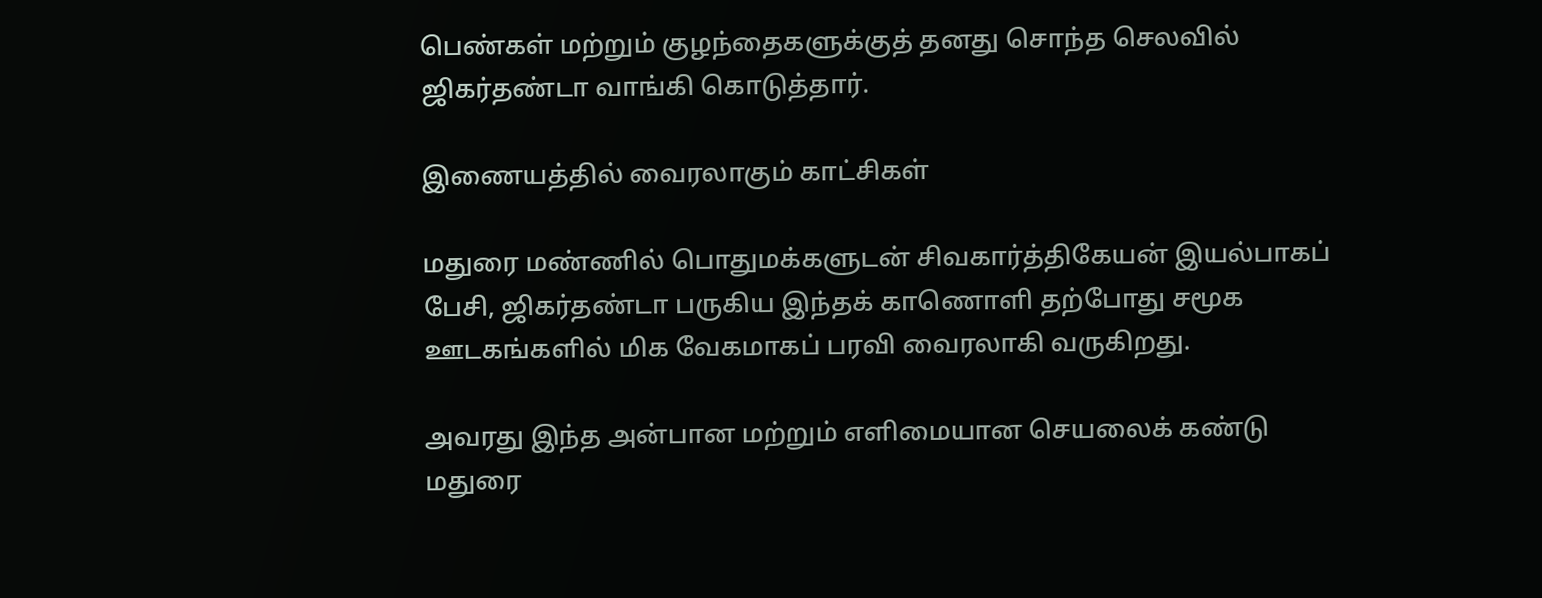பெண்கள் மற்றும் குழந்தைகளுக்குத் தனது சொந்த செலவில் ஜிகர்தண்டா வாங்கி கொடுத்தார்.

இணையத்தில் வைரலாகும் காட்சிகள்

மதுரை மண்ணில் பொதுமக்களுடன் சிவகார்த்திகேயன் இயல்பாகப் பேசி, ஜிகர்தண்டா பருகிய இந்தக் காணொளி தற்போது சமூக ஊடகங்களில் மிக வேகமாகப் பரவி வைரலாகி வருகிறது.

அவரது இந்த அன்பான மற்றும் எளிமையான செயலைக் கண்டு மதுரை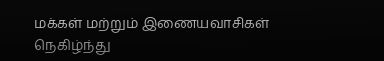மக்கள் மற்றும் இணையவாசிகள் நெகிழ்ந்து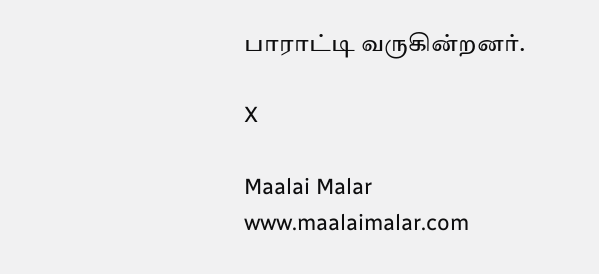பாராட்டி வருகின்றனர்.

X

Maalai Malar
www.maalaimalar.com